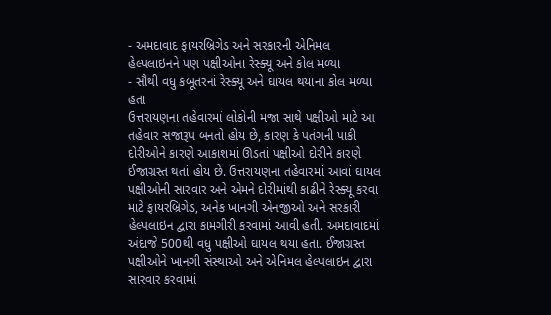- અમદાવાદ ફાયરબ્રિગેડ અને સરકારની એનિમલ હેલ્પલાઇનને પણ પક્ષીઓના રેસ્ક્યૂ અને કોલ મળ્યા
- સૌથી વધુ કબૂતરનાં રેસ્ક્યૂ અને ઘાયલ થયાના કોલ મળ્યા હતા
ઉત્તરાયણના તહેવારમાં લોકોની મજા સાથે પક્ષીઓ માટે આ તહેવાર સજારૂપ બનતો હોય છે, કારણ કે પતંગની પાકી દોરીઓને કારણે આકાશમાં ઊડતાં પક્ષીઓ દોરીને કારણે ઈજાગ્રસ્ત થતાં હોય છે. ઉત્તરાયણના તહેવારમાં આવાં ઘાયલ પક્ષીઓની સારવાર અને એમને દોરીમાંથી કાઢીને રેસ્ક્યૂ કરવા માટે ફાયરબ્રિગેડ, અનેક ખાનગી એનજીઓ અને સરકારી હેલ્પલાઇન દ્વારા કામગીરી કરવામાં આવી હતી. અમદાવાદમાં અંદાજે 500થી વધુ પક્ષીઓ ઘાયલ થયા હતા. ઈજાગ્રસ્ત પક્ષીઓને ખાનગી સંસ્થાઓ અને એનિમલ હેલ્પલાઇન દ્વારા સારવાર કરવામાં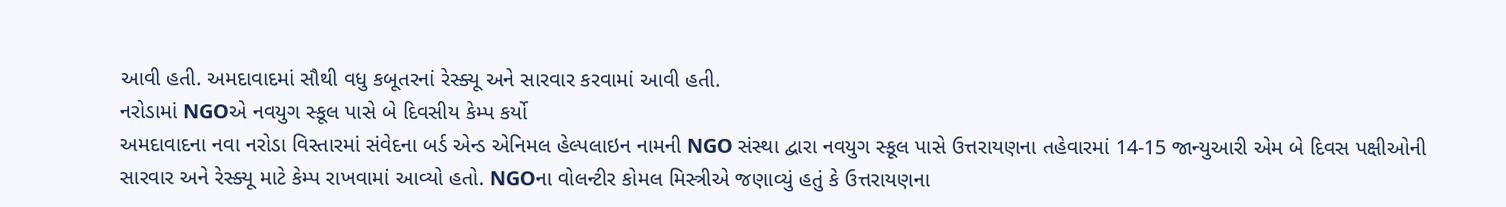આવી હતી. અમદાવાદમાં સૌથી વધુ કબૂતરનાં રેસ્ક્યૂ અને સારવાર કરવામાં આવી હતી.
નરોડામાં NGOએ નવયુગ સ્કૂલ પાસે બે દિવસીય કેમ્પ કર્યો
અમદાવાદના નવા નરોડા વિસ્તારમાં સંવેદના બર્ડ એન્ડ એનિમલ હેલ્પલાઇન નામની NGO સંસ્થા દ્વારા નવયુગ સ્કૂલ પાસે ઉત્તરાયણના તહેવારમાં 14-15 જાન્યુઆરી એમ બે દિવસ પક્ષીઓની સારવાર અને રેસ્ક્યૂ માટે કેમ્પ રાખવામાં આવ્યો હતો. NGOના વોલન્ટીર કોમલ મિસ્ત્રીએ જણાવ્યું હતું કે ઉત્તરાયણના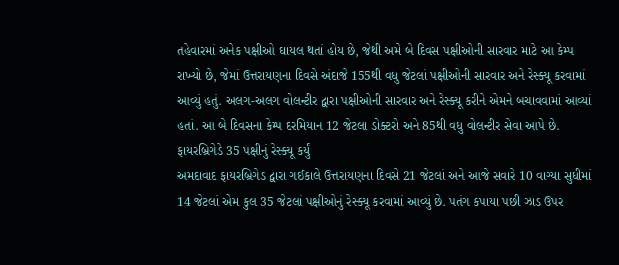તહેવારમાં અનેક પક્ષીઓ ઘાયલ થતાં હોય છે, જેથી અમે બે દિવસ પક્ષીઓની સારવાર માટે આ કેમ્પ રાખ્યો છે, જેમાં ઉત્તરાયણના દિવસે અંદાજે 155થી વધુ જેટલાં પક્ષીઓની સારવાર અને રેસ્ક્યૂ કરવામાં આવ્યું હતું. અલગ-અલગ વોલન્ટીર દ્વારા પક્ષીઓની સારવાર અને રેસ્ક્યૂ કરીને એમને બચાવવામાં આવ્યાં હતાં. આ બે દિવસના કેમ્પ દરમિયાન 12 જેટલા ડોક્ટરો અને 85થી વધુ વોલન્ટીર સેવા આપે છે.
ફાયરબ્રિગેડે 35 પક્ષીનું રેસ્ક્યૂ કર્યું
અમદાવાદ ફાયરબ્રિગેડ દ્વારા ગઈકાલે ઉત્તરાયણના દિવસે 21 જેટલાં અને આજે સવારે 10 વાગ્યા સુધીમાં 14 જેટલાં એમ કુલ 35 જેટલાં પક્ષીઓનું રેસ્ક્યૂ કરવામાં આવ્યું છે. પતંગ કપાયા પછી ઝાડ ઉપર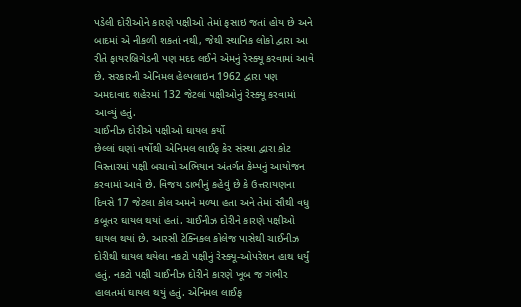પડેલી દોરીઓને કારણે પક્ષીઓ તેમાં ફસાઇ જતાં હોય છે અને બાદમાં એ નીકળી શકતાં નથી, જેથી સ્થાનિક લોકો દ્વારા આ રીતે ફાયરબ્રિગેડની પણ મદદ લઈને એમનું રેસ્ક્યૂ કરવામાં આવે છે. સરકારની એનિમલ હેલ્પલાઇન 1962 દ્વારા પણ અમદાવાદ શહેરમાં 132 જેટલાં પક્ષીઓનું રેસ્ક્યૂ કરવામાં આવ્યું હતું.
ચાઈનીઝ દોરીએ પક્ષીઓ ઘાયલ કર્યો
છેલ્લાં ઘણાં વર્ષોથી એનિમલ લાઈફ કેર સંસ્થા દ્વારા કોટ વિસ્તારમાં પક્ષી બચાવો અભિયાન અંતર્ગત કેમ્પનું આયોજન કરવામાં આવે છે. વિજય ડાભીનું કહેવું છે કે ઉત્તરાયણના દિવસે 17 જેટલા કોલ અમને મળ્યા હતા અને તેમાં સૌથી વધુ કબૂતર ઘાયલ થયાં હતાં. ચાઈનીઝ દોરીને કારણે પક્ષીઓ ઘાયલ થયાં છે. આરસી ટેક્નિકલ કોલેજ પાસેથી ચાઈનીઝ દોરીથી ઘાયલ થયેલા નકટો પક્ષીનું રેસ્ક્યૂ-ઓપરેશન હાથ ધર્યું હતું. નકટો પક્ષી ચાઈનીઝ દોરીને કારણે ખૂબ જ ગંભીર હાલતમાં ઘાયલ થયું હતું. એનિમલ લાઈફ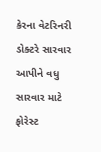કેરના વેટરિનરી ડોક્ટરે સારવાર આપીને વધુ સારવાર માટે ફોરેસ્ટ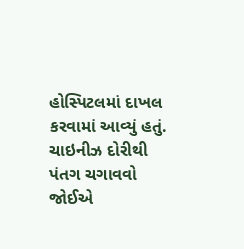હોસ્પિટલમાં દાખલ કરવામાં આવ્યું હતું. ચાઇનીઝ દોરીથી પંતગ ચગાવવો જોઈએ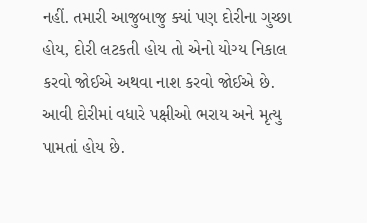નહીં. તમારી આજુબાજુ ક્યાં પણ દોરીના ગુચ્છા હોય, દોરી લટકતી હોય તો એનો યોગ્ય નિકાલ કરવો જોઈએ અથવા નાશ કરવો જોઈએ છે. આવી દોરીમાં વધારે પક્ષીઓ ભરાય અને મૃત્યુ પામતાં હોય છે.